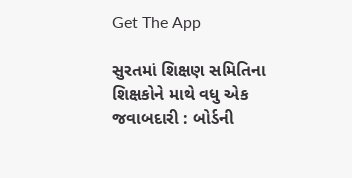Get The App

સુરતમાં શિક્ષણ સમિતિના શિક્ષકોને માથે વધુ એક જવાબદારી : બોર્ડની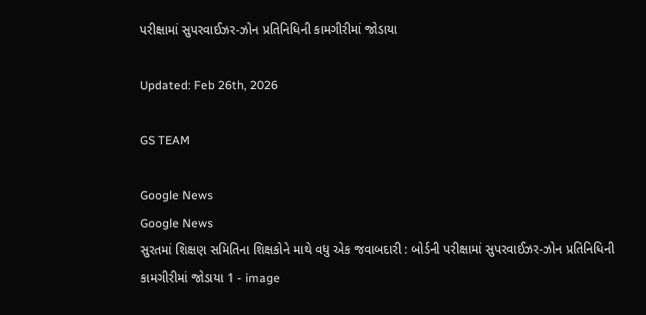પરીક્ષામાં સુપરવાઈઝર-ઝોન પ્રતિનિધિની કામગીરીમાં જોડાયા

Updated: Feb 26th, 2026

GS TEAM

Google News
Google News
સુરતમાં શિક્ષણ સમિતિના શિક્ષકોને માથે વધુ એક જવાબદારી : બોર્ડની પરીક્ષામાં સુપરવાઈઝર-ઝોન પ્રતિનિધિની કામગીરીમાં જોડાયા 1 - image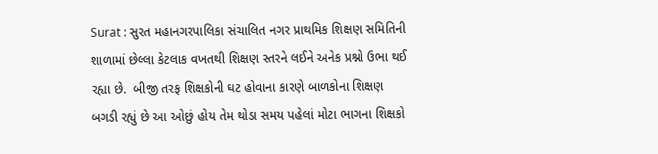Surat : સુરત મહાનગરપાલિકા સંચાલિત નગર પ્રાથમિક શિક્ષણ સમિતિની શાળામાં છેલ્લા કેટલાક વખતથી શિક્ષણ સ્તરને લઈને અનેક પ્રશ્નો ઉભા થઈ રહ્યા છે.  બીજી તરફ શિક્ષકોની ઘટ હોવાના કારણે બાળકોના શિક્ષણ બગડી રહ્યું છે આ ઓછું હોય તેમ થોડા સમય પહેલાં મોટા ભાગના શિક્ષકો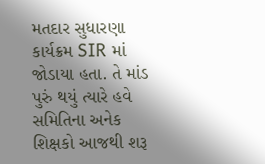મતદાર સુધારણા કાર્યક્રમ SIR માં જોડાયા હતા. તે માંડ પુરું થયું ત્યારે હવે સમિતિના અનેક શિક્ષકો આજથી શરૂ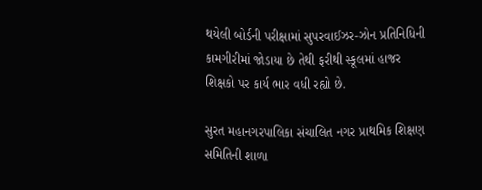થયેલી બોર્ડની પરીક્ષામાં સુપરવાઈઝર-ઝોન પ્રતિનિધિની કામગીરીમાં જોડાયા છે તેથી ફરીથી સ્કૂલમાં હાજર શિક્ષકો પર કાર્ય ભાર વધી રહ્યો છે.

સુરત મહાનગરપાલિકા સંચાલિત નગર પ્રાથમિક શિક્ષણ સમિતિની શાળા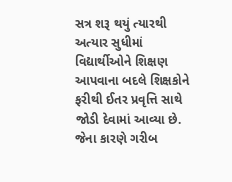સત્ર શરૂ થયું ત્યારથી અત્યાર સુધીમાં વિદ્યાર્થીઓને શિક્ષણ આપવાના બદલે શિક્ષકોને ફરીથી ઈતર પ્રવૃત્તિ સાથે જોડી દેવામાં આવ્યા છે. જેના કારણે ગરીબ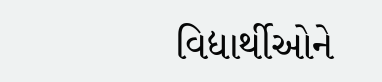વિદ્યાર્થીઓને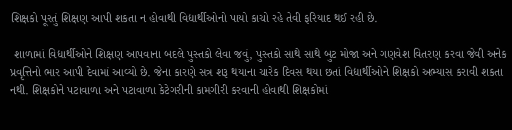શિક્ષકો પૂરતું શિક્ષણ આપી શકતા ન હોવાથી વિદ્યાર્થીઓનો પાયો કાચો રહે તેવી ફરિયાદ થઈ રહી છે.

 શાળામાં વિદ્યાર્થીઓને શિક્ષણ આપવાના બદલે પુસ્તકો લેવા જવું, પુસ્તકો સાથે સાથે બુટ મોજા અને ગણવેશ વિતરણ કરવા જેવી અનેક પ્રવૃત્તિનો ભાર આપી દેવામાં આવ્યો છે. જેના કારણે સત્ર શરૂ થયાના ચારેક દિવસ થયા છતાં વિદ્યાર્થીઓને શિક્ષકો અભ્યાસ કરાવી શકતા નથી. શિક્ષકોને પટાવાળા અને પટાવાળા કેટેગરીની કામગીરી કરવાની હોવાથી શિક્ષકોમાં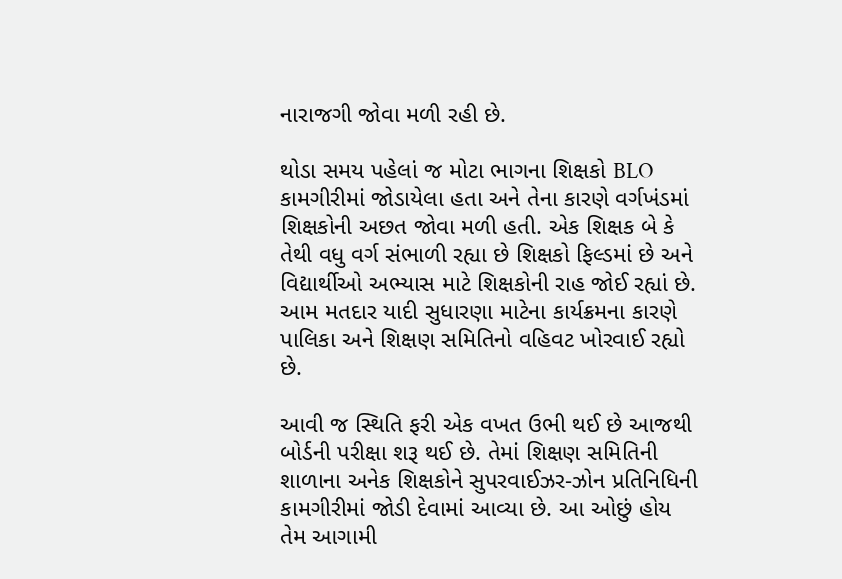નારાજગી જોવા મળી રહી છે.

થોડા સમય પહેલાં જ મોટા ભાગના શિક્ષકો BLO કામગીરીમાં જોડાયેલા હતા અને તેના કારણે વર્ગખંડમાં શિક્ષકોની અછત જોવા મળી હતી. એક શિક્ષક બે કે તેથી વધુ વર્ગ સંભાળી રહ્યા છે શિક્ષકો ફિલ્ડમાં છે અને વિદ્યાર્થીઓ અભ્યાસ માટે શિક્ષકોની રાહ જોઈ રહ્યાં છે. આમ મતદાર યાદી સુધારણા માટેના કાર્યક્રમના કારણે પાલિકા અને શિક્ષણ સમિતિનો વહિવટ ખોરવાઈ રહ્યો છે.

આવી જ સ્થિતિ ફરી એક વખત ઉભી થઈ છે આજથી બોર્ડની પરીક્ષા શરૂ થઈ છે. તેમાં શિક્ષણ સમિતિની શાળાના અનેક શિક્ષકોને સુપરવાઈઝર-ઝોન પ્રતિનિધિની કામગીરીમાં જોડી દેવામાં આવ્યા છે. આ ઓછું હોય તેમ આગામી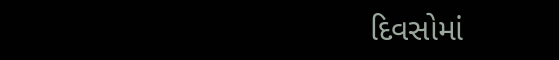દિવસોમાં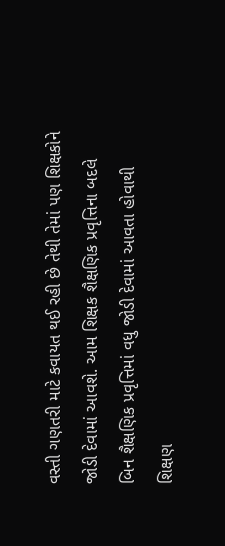વસ્તી ગણતરી માટે કવાયત થઈ રહી છે તેથી તેમાં પણ શિક્ષકોને જોડી દેવામાં આવશે. આમ શિક્ષક શૈક્ષણિક પ્રવૃત્તિના બદલે બિન શૈક્ષણિક પ્રવૃત્તિમાં વધુ જોડી દેવામાં આવતા હોવાથી શિક્ષણ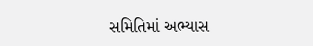સમિતિમાં અભ્યાસ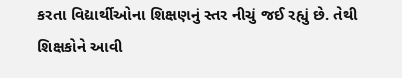કરતા વિદ્યાર્થીઓના શિક્ષણનું સ્તર નીચું જઈ રહ્યું છે. તેથી શિક્ષકોને આવી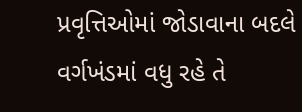પ્રવૃત્તિઓમાં જોડાવાના બદલે વર્ગખંડમાં વધુ રહે તે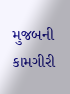મુજબની કામગીરી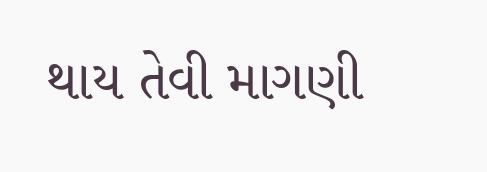થાય તેવી માગણી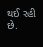થઈ રહી છે.